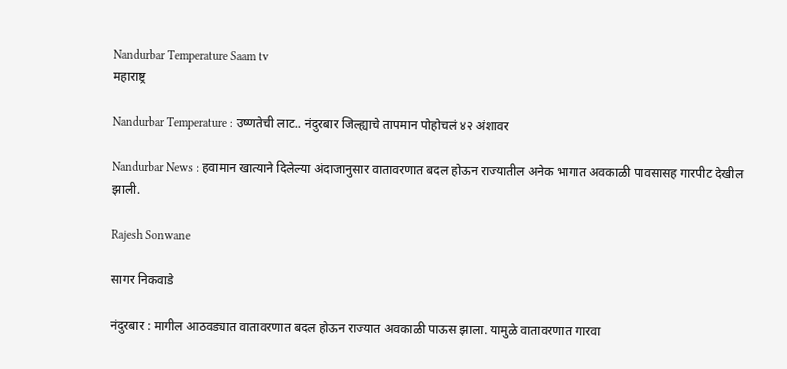Nandurbar Temperature Saam tv
महाराष्ट्र

Nandurbar Temperature : उष्णतेची लाट.. नंदुरबार जिल्ह्याचे तापमान पोहोचलं ४२ अंशावर

Nandurbar News : हवामान खात्याने दिलेल्या अंदाजानुसार वातावरणात बदल होऊन राज्यातील अनेक भागात अवकाळी पावसासह गारपीट देखील झाली.

Rajesh Sonwane

सागर निकवाडे

नंदुरबार : मागील आठवड्यात वातावरणात बदल होऊन राज्यात अवकाळी पाऊस झाला. यामुळे वातावरणात गारवा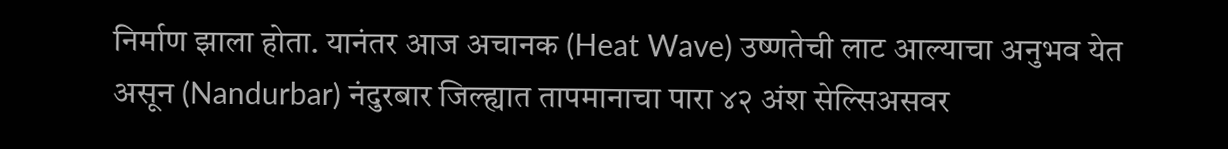निर्माण झाला होता. यानंतर आज अचानक (Heat Wave) उष्णतेची लाट आल्याचा अनुभव येत असून (Nandurbar) नंदुरबार जिल्ह्यात तापमानाचा पारा ४२ अंश सेल्सिअसवर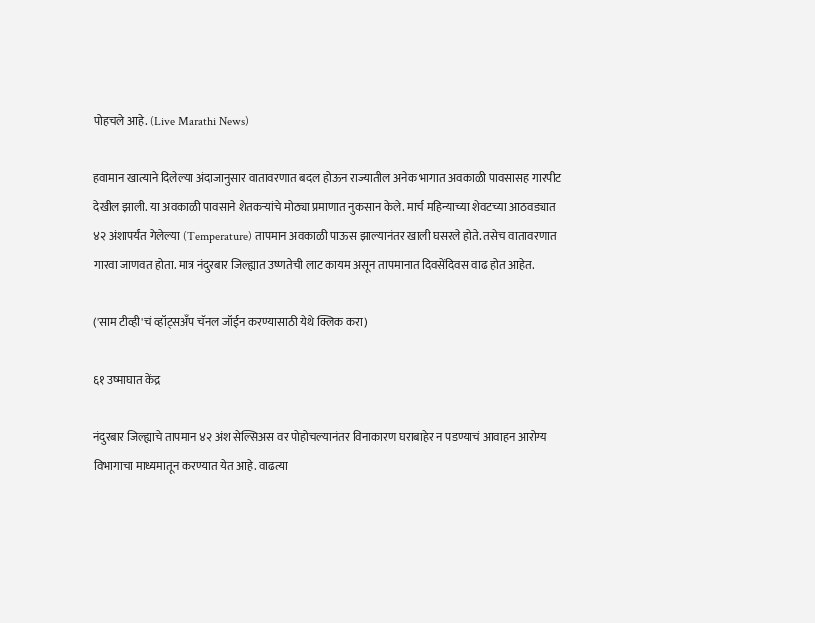पोहचले आहे. (Live Marathi News)

हवामान खात्याने दिलेल्या अंदाजानुसार वातावरणात बदल होऊन राज्यातील अनेक भागात अवकाळी पावसासह गारपीट देखील झाली. या अवकाळी पावसाने शेतकऱ्यांचे मोठ्या प्रमाणात नुकसान केले. मार्च महिन्याच्या शेवटच्या आठवड्यात ४२ अंशापर्यंत गेलेल्या (Temperature) तापमान अवकाळी पाऊस झाल्यानंतर खाली घसरले होते. तसेच वातावरणात गारवा जाणवत होता. मात्र नंदुरबार जिल्ह्यात उष्णतेची लाट कायम असून तापमानात दिवसेंदिवस वाढ होत आहेत.

('साम टीव्ही'चं व्हॉट्सअँप चॅनल जॉईन करण्यासाठी येथे क्लिक करा)

६१ उष्माघात केंद्र

नंदुरबार जिल्ह्याचे तापमान ४२ अंश सेल्सिअस वर पोहोचल्यानंतर विनाकारण घराबाहेर न पडण्याचं आवाहन आरोग्य विभागाचा माध्यमातून करण्यात येत आहे. वाढत्या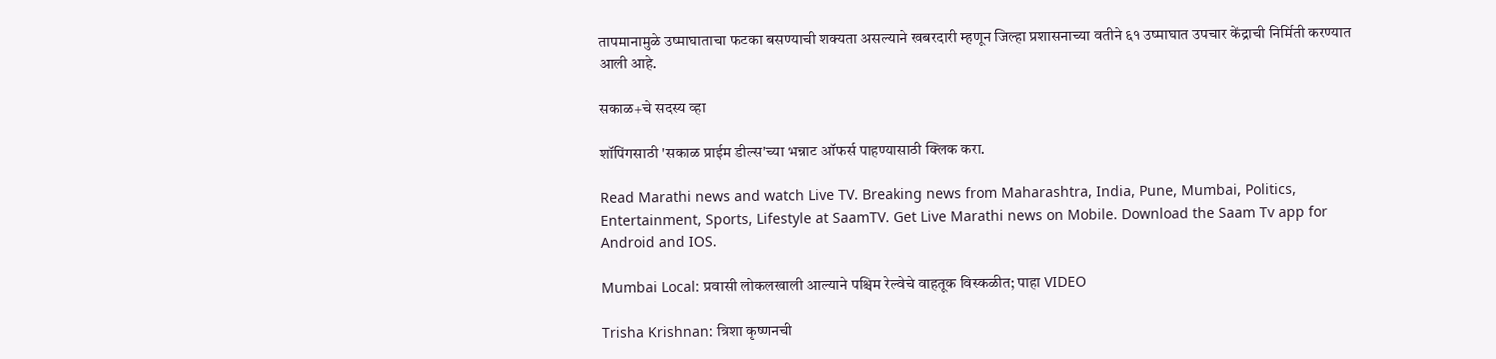तापमानामुळे उष्माघाताचा फटका बसण्याची शक्यता असल्याने खबरदारी म्हणून जिल्हा प्रशासनाच्या वतीने ६१ उष्माघात उपचार केंद्राची निर्मिती करण्यात आली आहे.

सकाळ+चे सदस्य व्हा

शॉपिंगसाठी 'सकाळ प्राईम डील्स'च्या भन्नाट ऑफर्स पाहण्यासाठी क्लिक करा.

Read Marathi news and watch Live TV. Breaking news from Maharashtra, India, Pune, Mumbai, Politics, Entertainment, Sports, Lifestyle at SaamTV. Get Live Marathi news on Mobile. Download the Saam Tv app for Android and IOS.

Mumbai Local: प्रवासी लोकलखाली आल्याने पश्चिम रेल्वेचे वाहतूक विस्कळीत; पाहा VIDEO

Trisha Krishnan: त्रिशा कृष्णनची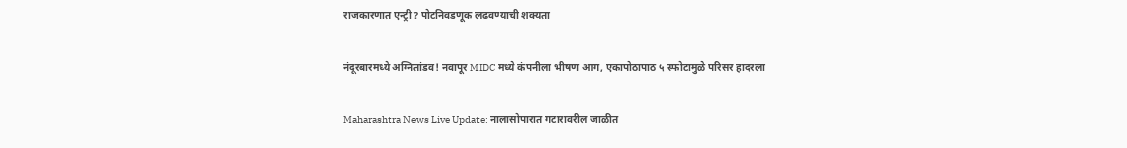राजकारणात एन्ट्री? पोटनिवडणूक लढवण्याची शक्यता

नंदूरबारमध्ये अग्नितांडव! नवापूर MIDC मध्ये कंपनीला भीषण आग, एकापोठापाठ ५ स्फोटामुळे परिसर हादरला

Maharashtra News Live Update: नालासोपारात गटारावरील जाळीत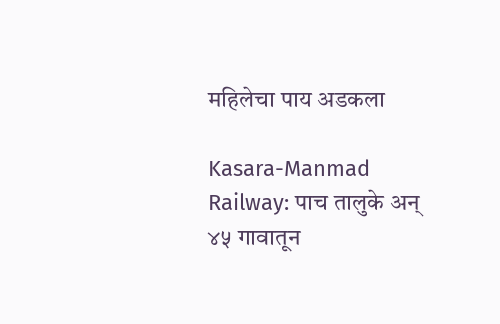महिलेचा पाय अडकला

Kasara-Manmad Railway: पाच तालुके अन् ४५ गावातून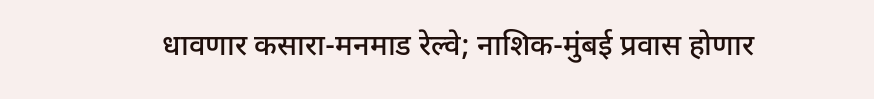धावणार कसारा-मनमाड रेल्वे; नाशिक-मुंबई प्रवास होणार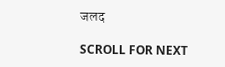जलद

SCROLL FOR NEXT